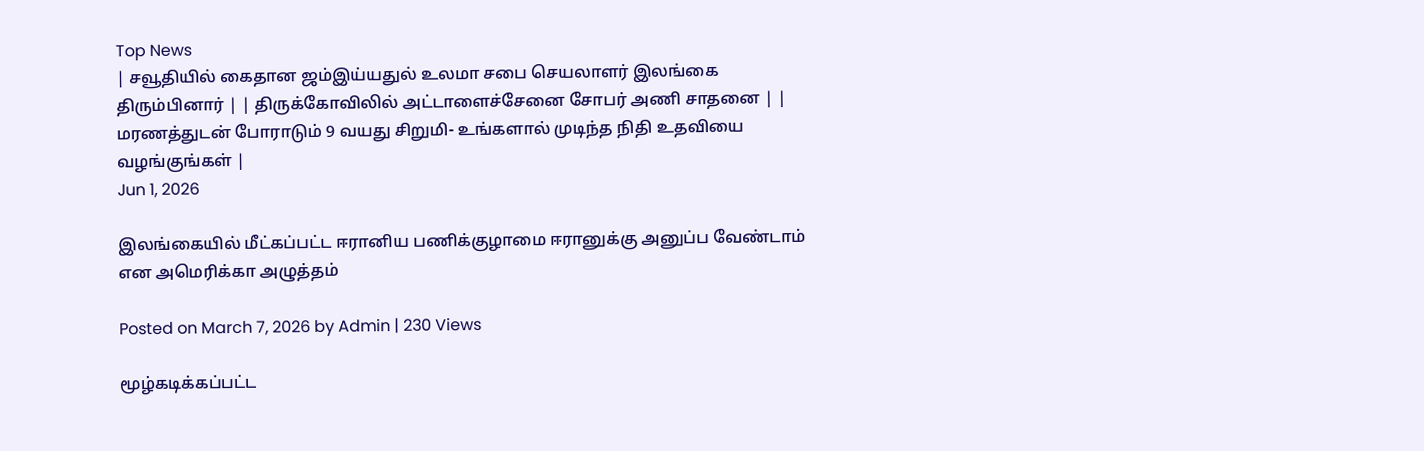Top News
| சவூதியில் கைதான ஜம்இய்யதுல் உலமா சபை செயலாளர் இலங்கை திரும்பினார் | | திருக்கோவிலில் அட்டாளைச்சேனை சோபர் அணி சாதனை | | மரணத்துடன் போராடும் 9 வயது சிறுமி- உங்களால் முடிந்த நிதி உதவியை வழங்குங்கள் |
Jun 1, 2026

இலங்கையில் மீட்கப்பட்ட ஈரானிய பணிக்குழாமை ஈரானுக்கு அனுப்ப வேண்டாம் என அமெரிக்கா அழுத்தம்

Posted on March 7, 2026 by Admin | 230 Views

மூழ்கடிக்கப்பட்ட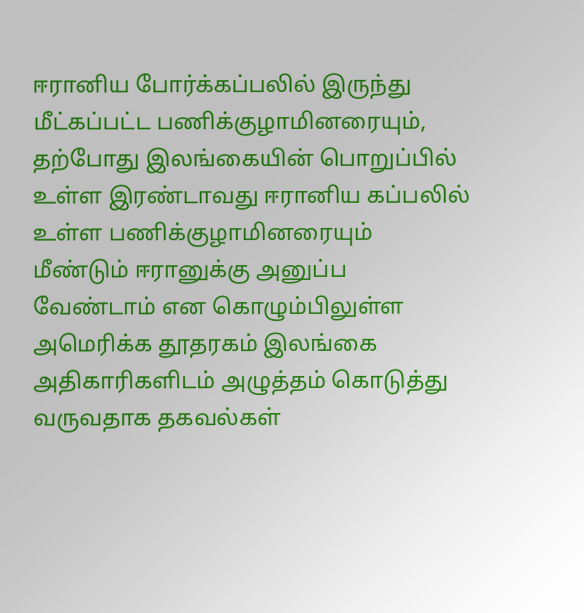ஈரானிய போர்க்கப்பலில் இருந்து மீட்கப்பட்ட பணிக்குழாமினரையும், தற்போது இலங்கையின் பொறுப்பில் உள்ள இரண்டாவது ஈரானிய கப்பலில் உள்ள பணிக்குழாமினரையும் மீண்டும் ஈரானுக்கு அனுப்ப வேண்டாம் என கொழும்பிலுள்ள அமெரிக்க தூதரகம் இலங்கை அதிகாரிகளிடம் அழுத்தம் கொடுத்து வருவதாக தகவல்கள்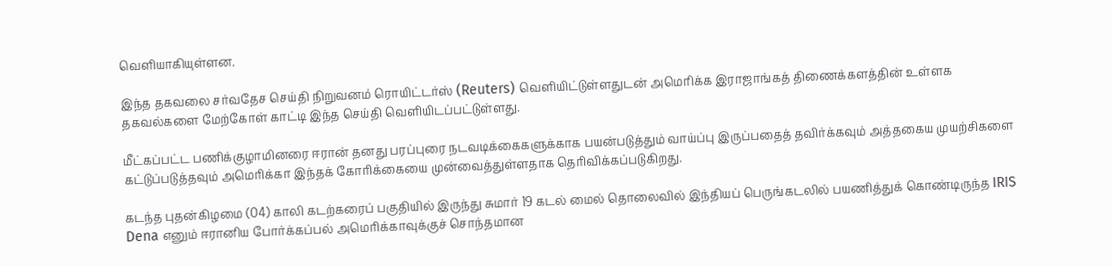வெளியாகியுள்ளன.

இந்த தகவலை சர்வதேச செய்தி நிறுவனம் ரொயிட்டர்ஸ் (Reuters) வெளியிட்டுள்ளதுடன் அமெரிக்க இராஜாங்கத் திணைக்களத்தின் உள்ளக தகவல்களை மேற்கோள் காட்டி இந்த செய்தி வெளியிடப்பட்டுள்ளது.

மீட்கப்பட்ட பணிக்குழாமினரை ஈரான் தனது பரப்புரை நடவடிக்கைகளுக்காக பயன்படுத்தும் வாய்ப்பு இருப்பதைத் தவிர்க்கவும் அத்தகைய முயற்சிகளை கட்டுப்படுத்தவும் அமெரிக்கா இந்தக் கோரிக்கையை முன்வைத்துள்ளதாக தெரிவிக்கப்படுகிறது.

கடந்த புதன்கிழமை (04) காலி கடற்கரைப் பகுதியில் இருந்து சுமார் 19 கடல் மைல் தொலைவில் இந்தியப் பெருங்கடலில் பயணித்துக் கொண்டிருந்த IRIS Dena எனும் ஈரானிய போர்க்கப்பல் அமெரிக்காவுக்குச் சொந்தமான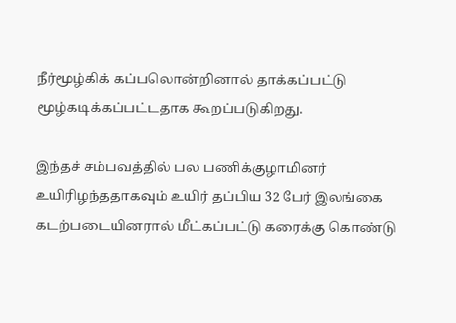நீர்மூழ்கிக் கப்பலொன்றினால் தாக்கப்பட்டு மூழ்கடிக்கப்பட்டதாக கூறப்படுகிறது.

இந்தச் சம்பவத்தில் பல பணிக்குழாமினர் உயிரிழந்ததாகவும் உயிர் தப்பிய 32 பேர் இலங்கை கடற்படையினரால் மீட்கப்பட்டு கரைக்கு கொண்டு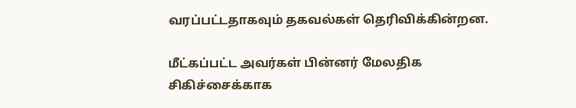வரப்பட்டதாகவும் தகவல்கள் தெரிவிக்கின்றன.

மீட்கப்பட்ட அவர்கள் பின்னர் மேலதிக சிகிச்சைக்காக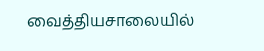வைத்தியசாலையில்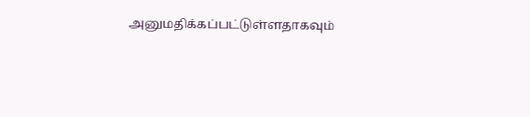அனுமதிக்கப்பட்டுள்ளதாகவும்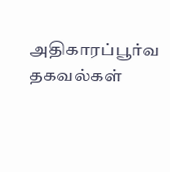அதிகாரப்பூர்வ தகவல்கள்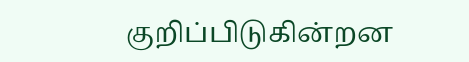குறிப்பிடுகின்றன